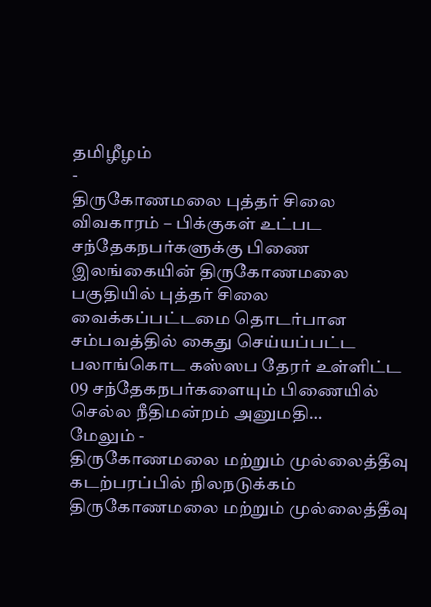தமிழீழம்
-
திருகோணமலை புத்தர் சிலை விவகாரம் – பிக்குகள் உட்பட சந்தேகநபர்களுக்கு பிணை
இலங்கையின் திருகோணமலை பகுதியில் புத்தர் சிலை வைக்கப்பட்டமை தொடர்பான சம்பவத்தில் கைது செய்யப்பட்ட பலாங்கொட கஸ்ஸப தேரர் உள்ளிட்ட 09 சந்தேகநபர்களையும் பிணையில் செல்ல நீதிமன்றம் அனுமதி…
மேலும் -
திருகோணமலை மற்றும் முல்லைத்தீவு கடற்பரப்பில் நிலநடுக்கம்
திருகோணமலை மற்றும் முல்லைத்தீவு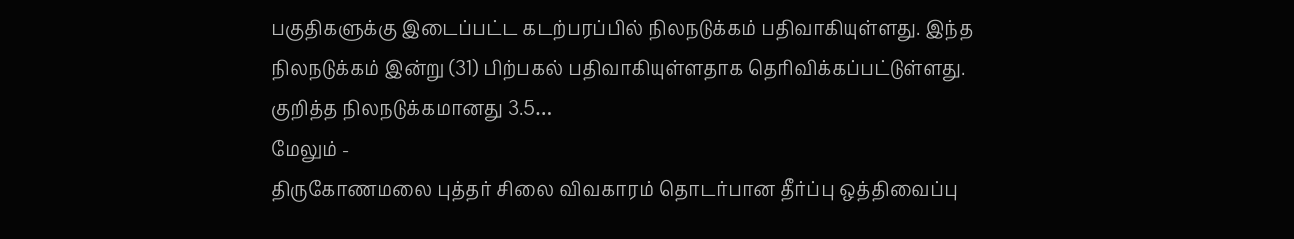பகுதிகளுக்கு இடைப்பட்ட கடற்பரப்பில் நிலநடுக்கம் பதிவாகியுள்ளது. இந்த நிலநடுக்கம் இன்று (31) பிற்பகல் பதிவாகியுள்ளதாக தெரிவிக்கப்பட்டுள்ளது. குறித்த நிலநடுக்கமானது 3.5…
மேலும் -
திருகோணமலை புத்தர் சிலை விவகாரம் தொடர்பான தீர்ப்பு ஒத்திவைப்பு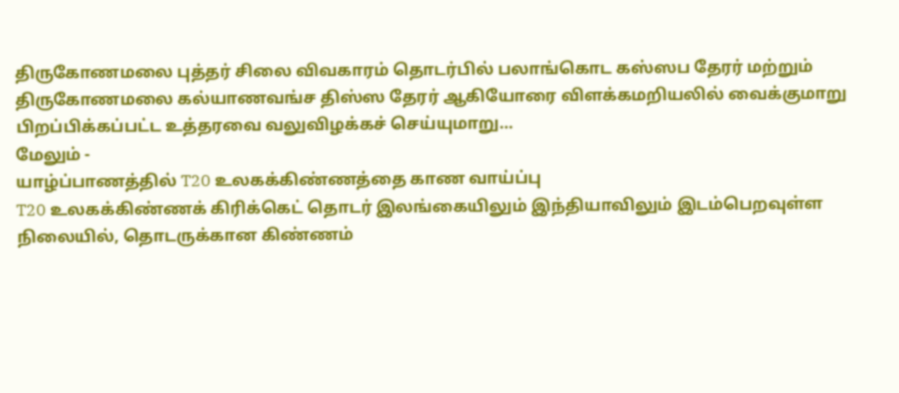திருகோணமலை புத்தர் சிலை விவகாரம் தொடர்பில் பலாங்கொட கஸ்ஸப தேரர் மற்றும் திருகோணமலை கல்யாணவங்ச திஸ்ஸ தேரர் ஆகியோரை விளக்கமறியலில் வைக்குமாறு பிறப்பிக்கப்பட்ட உத்தரவை வலுவிழக்கச் செய்யுமாறு…
மேலும் -
யாழ்ப்பாணத்தில் T20 உலகக்கிண்ணத்தை காண வாய்ப்பு
T20 உலகக்கிண்ணக் கிரிக்கெட் தொடர் இலங்கையிலும் இந்தியாவிலும் இடம்பெறவுள்ள நிலையில், தொடருக்கான கிண்ணம்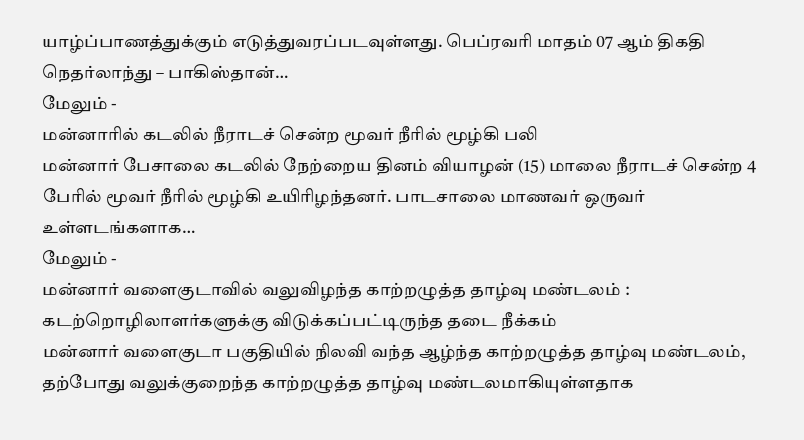யாழ்ப்பாணத்துக்கும் எடுத்துவரப்படவுள்ளது. பெப்ரவரி மாதம் 07 ஆம் திகதி நெதர்லாந்து – பாகிஸ்தான்…
மேலும் -
மன்னாரில் கடலில் நீராடச் சென்ற மூவர் நீரில் மூழ்கி பலி
மன்னார் பேசாலை கடலில் நேற்றைய தினம் வியாழன் (15) மாலை நீராடச் சென்ற 4 பேரில் மூவர் நீரில் மூழ்கி உயிரிழந்தனர். பாடசாலை மாணவர் ஒருவர் உள்ளடங்களாக…
மேலும் -
மன்னார் வளைகுடாவில் வலுவிழந்த காற்றழுத்த தாழ்வு மண்டலம் : கடற்றொழிலாளர்களுக்கு விடுக்கப்பட்டிருந்த தடை நீக்கம்
மன்னார் வளைகுடா பகுதியில் நிலவி வந்த ஆழ்ந்த காற்றழுத்த தாழ்வு மண்டலம், தற்போது வலுக்குறைந்த காற்றழுத்த தாழ்வு மண்டலமாகியுள்ளதாக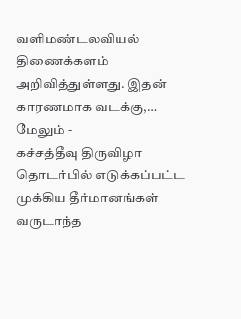வளிமண்டலவியல் திணைக்களம் அறிவித்துள்ளது. இதன் காரணமாக வடக்கு,…
மேலும் -
கச்சத்தீவு திருவிழா தொடர்பில் எடுக்கப்பட்ட முக்கிய தீர்மானங்கள்
வருடாந்த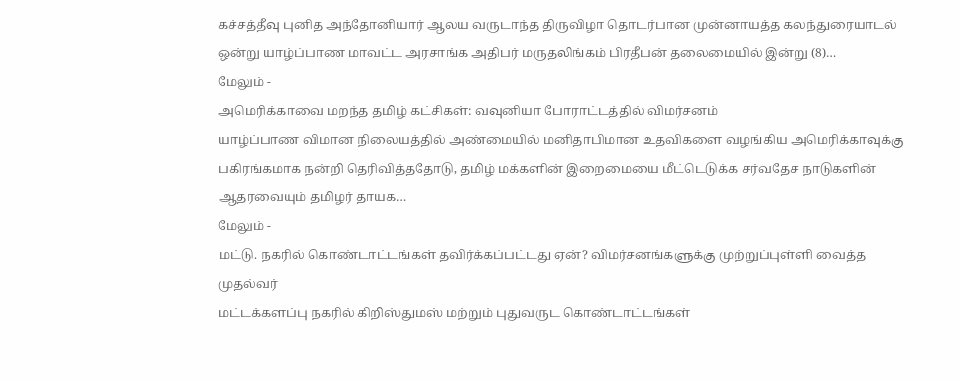கச்சத்தீவு புனித அந்தோனியார் ஆலய வருடாந்த திருவிழா தொடர்பான முன்னாயத்த கலந்துரையாடல் ஒன்று யாழ்ப்பாண மாவட்ட அரசாங்க அதிபர் மருதலிங்கம் பிரதீபன் தலைமையில் இன்று (8)…
மேலும் -
அமெரிக்காவை மறந்த தமிழ் கட்சிகள்: வவுனியா போராட்டத்தில் விமர்சனம்
யாழ்ப்பாண விமான நிலையத்தில் அண்மையில் மனிதாபிமான உதவிகளை வழங்கிய அமெரிக்காவுக்கு பகிரங்கமாக நன்றி தெரிவித்ததோடு, தமிழ் மக்களின் இறைமையை மீட்டெடுக்க சர்வதேச நாடுகளின் ஆதரவையும் தமிழர் தாயக…
மேலும் -
மட்டு. நகரில் கொண்டாட்டங்கள் தவிர்க்கப்பட்டது ஏன்? விமர்சனங்களுக்கு முற்றுப்புள்ளி வைத்த முதல்வர்
மட்டக்களப்பு நகரில் கிறிஸ்துமஸ் மற்றும் புதுவருட கொண்டாட்டங்கள்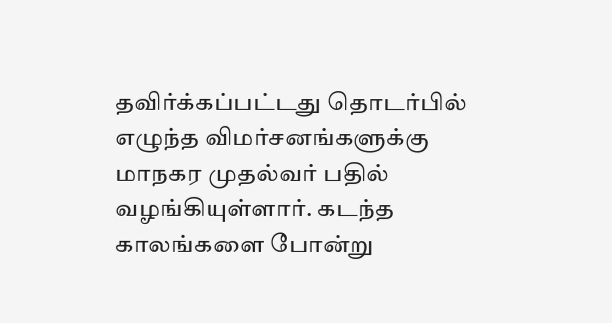தவிர்க்கப்பட்டது தொடர்பில் எழுந்த விமர்சனங்களுக்கு மாநகர முதல்வர் பதில் வழங்கியுள்ளார். கடந்த காலங்களை போன்று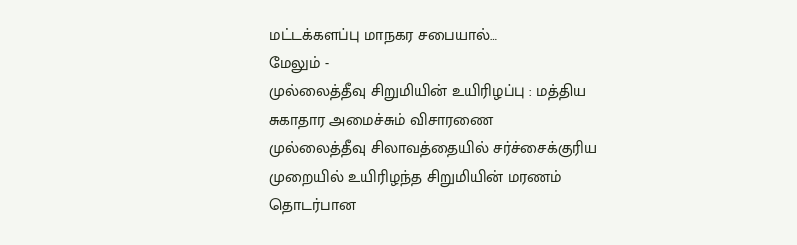மட்டக்களப்பு மாநகர சபையால்…
மேலும் -
முல்லைத்தீவு சிறுமியின் உயிரிழப்பு : மத்திய சுகாதார அமைச்சும் விசாரணை
முல்லைத்தீவு சிலாவத்தையில் சர்ச்சைக்குரிய முறையில் உயிரிழந்த சிறுமியின் மரணம் தொடர்பான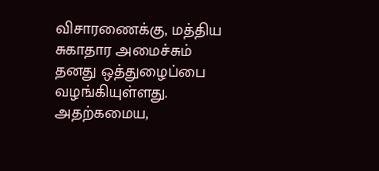விசாரணைக்கு, மத்திய சுகாதார அமைச்சும் தனது ஒத்துழைப்பை வழங்கியுள்ளது. அதற்கமைய,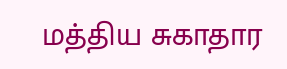மத்திய சுகாதார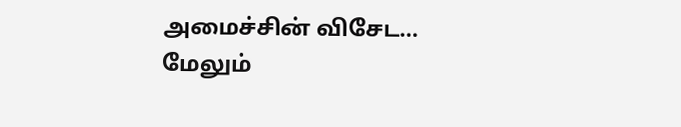அமைச்சின் விசேட…
மேலும்